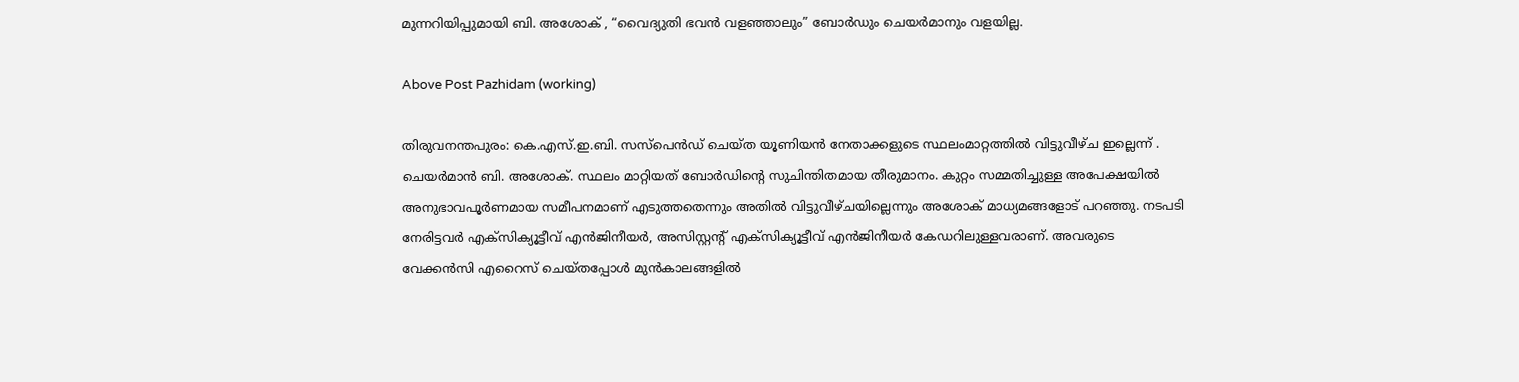മുന്നറിയിപ്പുമായി ബി. അശോക് , “വൈദ്യുതി ഭവൻ വളഞ്ഞാലും” ബോർഡും ചെയർമാനും വളയില്ല.

Above Post Pazhidam (working)

തിരുവനന്തപുരം: കെ.എസ്.ഇ.ബി. സസ്‌പെന്‍ഡ് ചെയ്ത യൂണിയൻ നേതാക്കളുടെ സ്ഥലംമാറ്റത്തില്‍ വിട്ടുവീഴ്ച ഇല്ലെന്ന് . ചെയര്‍മാന്‍ ബി. അശോക്. സ്ഥലം മാറ്റിയത് ബോര്‍ഡിന്റെ സുചിന്തിതമായ തീരുമാനം. കുറ്റം സമ്മതിച്ചുള്ള അപേക്ഷയില്‍ അനുഭാവപൂര്‍ണമായ സമീപനമാണ് എടുത്തതെന്നും അതില്‍ വിട്ടുവീഴ്ചയില്ലെന്നും അശോക് മാധ്യമങ്ങളോട് പറഞ്ഞു. നടപടി നേരിട്ടവര്‍ എക്‌സിക്യൂട്ടീവ് എന്‍ജിനീയര്‍, അസിസ്റ്റന്റ് എക്‌സിക്യൂട്ടീവ് എന്‍ജിനീയര്‍ കേഡറിലുള്ളവരാണ്. അവരുടെ വേക്കന്‍സി എറൈസ് ചെയ്തപ്പോള്‍ മുന്‍കാലങ്ങളില്‍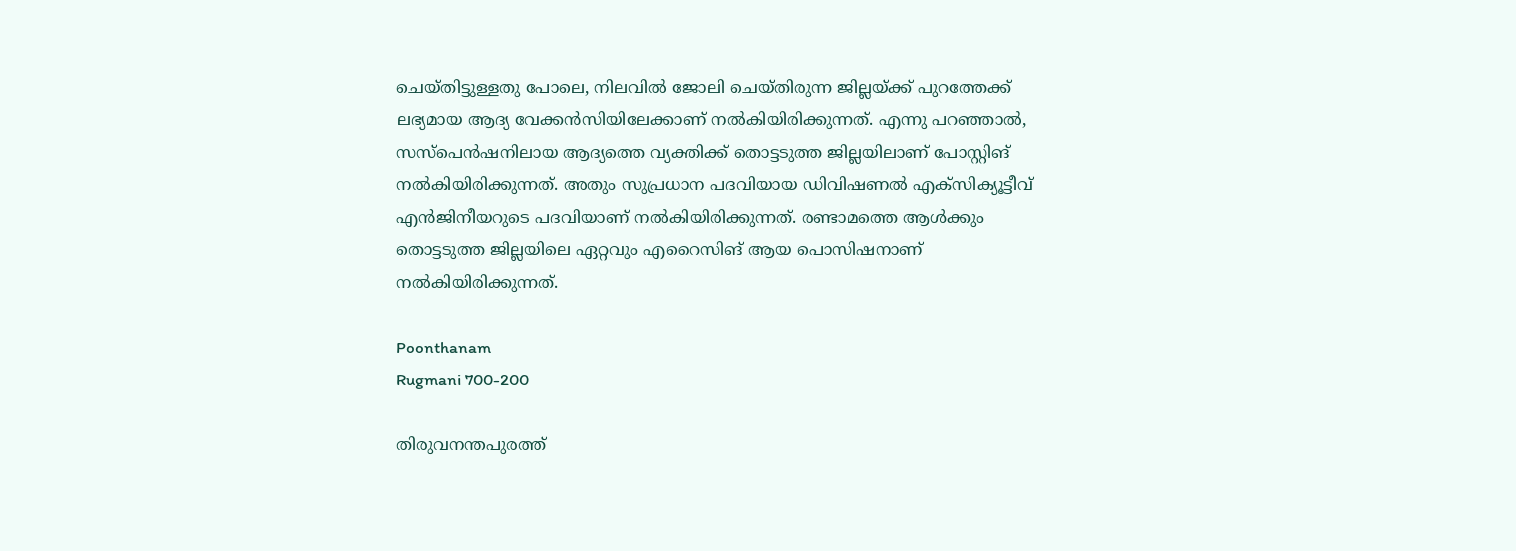ചെയ്തിട്ടുള്ളതു പോലെ, നിലവില്‍ ജോലി ചെയ്തിരുന്ന ജില്ലയ്ക്ക് പുറത്തേക്ക് ലഭ്യമായ ആദ്യ വേക്കന്‍സിയിലേക്കാണ് നല്‍കിയിരിക്കുന്നത്. എന്നു പറഞ്ഞാല്‍, സസ്‌പെന്‍ഷനിലായ ആദ്യത്തെ വ്യക്തിക്ക് തൊട്ടടുത്ത ജില്ലയിലാണ് പോസ്റ്റിങ് നല്‍കിയിരിക്കുന്നത്. അതും സുപ്രധാന പദവിയായ ഡിവിഷണല്‍ എക്‌സിക്യൂട്ടീവ് എന്‍ജിനീയറുടെ പദവിയാണ് നല്‍കിയിരിക്കുന്നത്. രണ്ടാമത്തെ ആള്‍ക്കും തൊട്ടടുത്ത ജില്ലയിലെ ഏറ്റവും എറൈസിങ് ആയ പൊസിഷനാണ് നല്‍കിയിരിക്കുന്നത്.

Poonthanam
Rugmani 700-200

തിരുവനന്തപുരത്ത്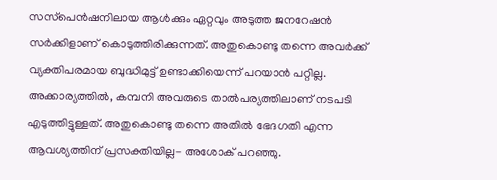സസ്‌പെന്‍ഷനിലായ ആള്‍ക്കും ഏറ്റവും അടുത്ത ജനറേഷന്‍ സര്‍ക്കിളാണ് കൊടുത്തിരിക്കുന്നത്. അതുകൊണ്ടു തന്നെ അവര്‍ക്ക് വ്യക്തിപരമായ ബുദ്ധിമുട്ട് ഉണ്ടാക്കിയെന്ന് പറയാന്‍ പറ്റില്ല. അക്കാര്യത്തില്‍, കമ്പനി അവരുടെ താല്‍പര്യത്തിലാണ് നടപടി എടുത്തിട്ടുള്ളത്. അതുകൊണ്ടു തന്നെ അതില്‍ ഭേദഗതി എന്ന ആവശ്യത്തിന് പ്രസക്തിയില്ല- അശോക് പറഞ്ഞു.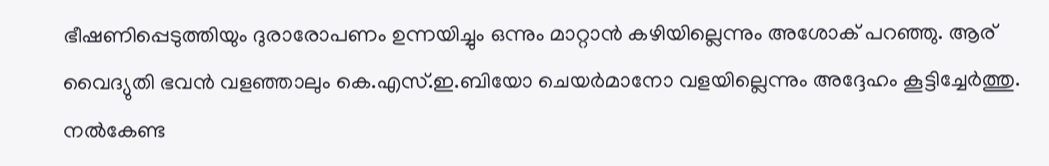ഭീഷണിപ്പെടുത്തിയും ദുരാരോപണം ഉന്നയിച്ചും ഒന്നും മാറ്റാന്‍ കഴിയില്ലെന്നും അശോക് പറഞ്ഞു. ആര് വൈദ്യുതി ഭവന്‍ വളഞ്ഞാലും കെ.എസ്.ഇ.ബിയോ ചെയര്‍മാനോ വളയില്ലെന്നും അദ്ദേഹം കൂട്ടിച്ചേര്‍ത്തു. നല്‍കേണ്ട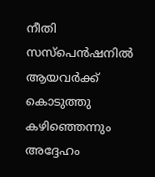നീതി സസ്‌പെന്‍ഷനില്‍ ആയവര്‍ക്ക് കൊടുത്തു കഴിഞ്ഞെന്നും അദ്ദേഹം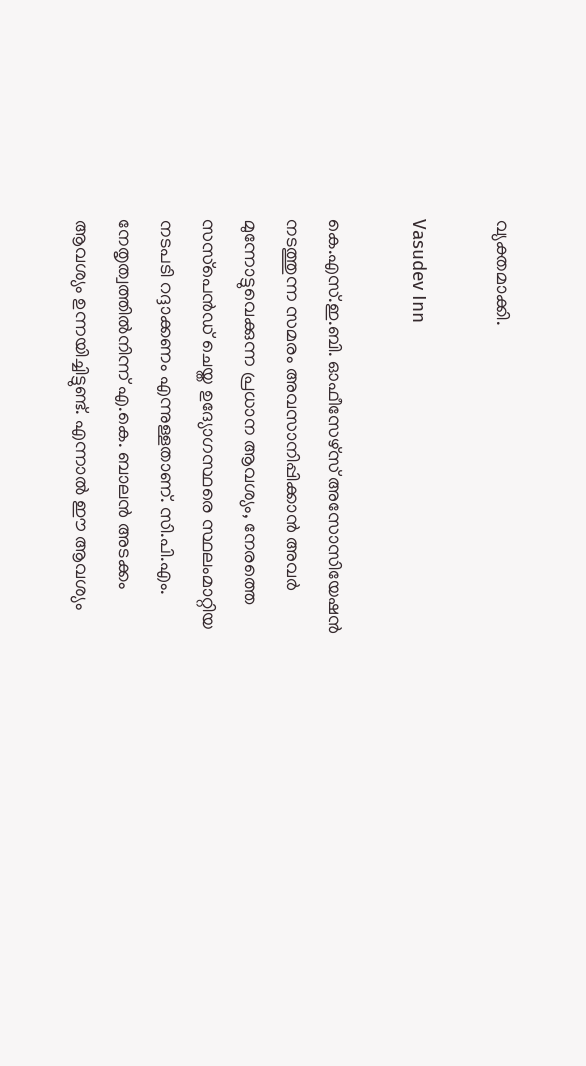വ്യക്തമാക്കി.

Vasudev Inn

കെ.എസ്.ഇ.ബി. ഓഫീസേഴ്‌സ് അസോസിയേഷന്‍ നടത്തുന്ന സമരം അവസാനിപ്പിക്കാന്‍ അവര്‍ മുന്നോട്ടുവെക്കുന്ന പ്രധാന ആവശ്യം, നേരത്തെ സസ്‌പെന്‍ഡ് ചെയ്ത ഉദ്യോഗസ്ഥരെ സ്ഥലംമാറ്റിയ നടപടി റദ്ദാക്കണം എന്നുള്ളതാണ്. സി.പി.എം. നേതൃത്വത്തില്‍നിന്ന് എ.കെ. ബാലന്‍ അടക്കം ആവശ്യം ഉന്നയിച്ചിട്ടുണ്ട്. എന്നാല്‍ ഈ ആവശ്യം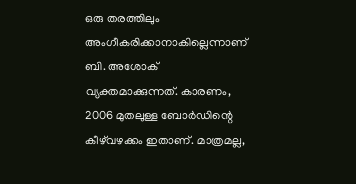ഒരു തരത്തിലും അംഗീകരിക്കാനാകില്ലെന്നാണ് ബി. അശോക് വ്യക്തമാക്കുന്നത്. കാരണം, 2006 മുതലുള്ള ബോര്‍ഡിന്റെ കീഴ്‌വഴക്കം ഇതാണ്. മാത്രമല്ല,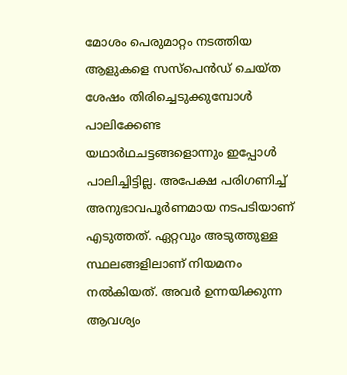മോശം പെരുമാറ്റം നടത്തിയ ആളുകളെ സസ്‌പെന്‍ഡ് ചെയ്ത ശേഷം തിരിച്ചെടുക്കുമ്പോള്‍ പാലിക്കേണ്ട യഥാര്‍ഥചട്ടങ്ങളൊന്നും ഇപ്പോള്‍ പാലിച്ചിട്ടില്ല. അപേക്ഷ പരിഗണിച്ച് അനുഭാവപൂര്‍ണമായ നടപടിയാണ് എടുത്തത്. ഏറ്റവും അടുത്തുള്ള സ്ഥലങ്ങളിലാണ് നിയമനം നല്‍കിയത്. അവര്‍ ഉന്നയിക്കുന്ന ആവശ്യം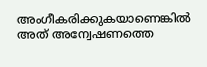അംഗീകരിക്കുകയാണെങ്കില്‍ അത് അന്വേഷണത്തെ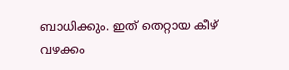ബാധിക്കും. ഇത് തെറ്റായ കീഴ് വഴക്കം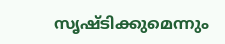സൃഷ്ടിക്കുമെന്നും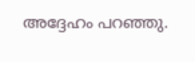അദ്ദേഹം പറഞ്ഞു.